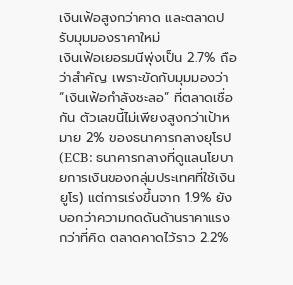เงินเฟ้อสูงกว่าคาด และตลาดปรับมุมมองราคาใหม่
เงินเฟ้อเยอรมนีพุ่งเป็น 2.7% ถือว่าสำคัญ เพราะขัดกับมุมมองว่า “เงินเฟ้อกำลังชะลอ” ที่ตลาดเชื่อกัน ตัวเลขนี้ไม่เพียงสูงกว่าเป้าหมาย 2% ของธนาคารกลางยุโรป (ECB: ธนาคารกลางที่ดูแลนโยบายการเงินของกลุ่มประเทศที่ใช้เงินยูโร) แต่การเร่งขึ้นจาก 1.9% ยังบอกว่าความกดดันด้านราคาแรงกว่าที่คิด ตลาดคาดไว้ราว 2.2%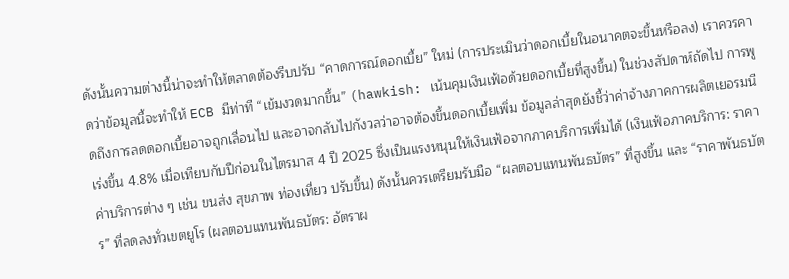ดังนั้นความต่างนี้น่าจะทำให้ตลาดต้องรีบปรับ “คาดการณ์ดอกเบี้ย” ใหม่ (การประเมินว่าดอกเบี้ยในอนาคตจะขึ้นหรือลง) เราควรคาดว่าข้อมูลนี้จะทำให้ ECB มีท่าที “เข้มงวดมากขึ้น” (hawkish: เน้นคุมเงินเฟ้อด้วยดอกเบี้ยที่สูงขึ้น) ในช่วงสัปดาห์ถัดไป การพูดถึงการลดดอกเบี้ยอาจถูกเลื่อนไป และอาจกลับไปกังวลว่าอาจต้องขึ้นดอกเบี้ยเพิ่ม ข้อมูลล่าสุดยังชี้ว่าค่าจ้างภาคการผลิตเยอรมนีเร่งขึ้น 4.8% เมื่อเทียบกับปีก่อนในไตรมาส 4 ปี 2025 ซึ่งเป็นแรงหนุนให้เงินเฟ้อจากภาคบริการเพิ่มได้ (เงินเฟ้อภาคบริการ: ราคาค่าบริการต่าง ๆ เช่น ขนส่ง สุขภาพ ท่องเที่ยว ปรับขึ้น) ดังนั้นควรเตรียมรับมือ “ผลตอบแทนพันธบัตร” ที่สูงขึ้น และ “ราคาพันธบัตร” ที่ลดลงทั่วเขตยูโร (ผลตอบแทนพันธบัตร: อัตราผ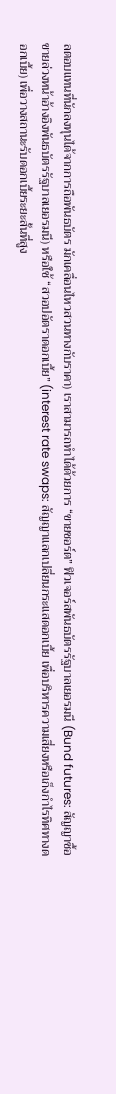ลตอบแทนที่นักลงทุนได้จากการถือพันธบัตร มักเคลื่อนไหวสวนทางกับราคา) เราสามารถทำได้ด้วยการ “ขายชอร์ต” ฟิวเจอร์สพันธบัตรรัฐบาลเยอรมนี (Bund futures: สัญญาซื้อขายล่วงหน้าอ้างอิงพันธบัตรรัฐบาลเยอรมนี) หรือใช้ “สวอปอัตราดอกเบี้ย” (interest rate swaps: สัญญาแลกเปลี่ยนกระแสดอกเบี้ย เพื่อบริหารความเสี่ยงหรือเก็งกำไรทิศทางดอกเบี้ย) เพื่อวางสถานะรับดอกเบี้ยระยะสั้นที่สูง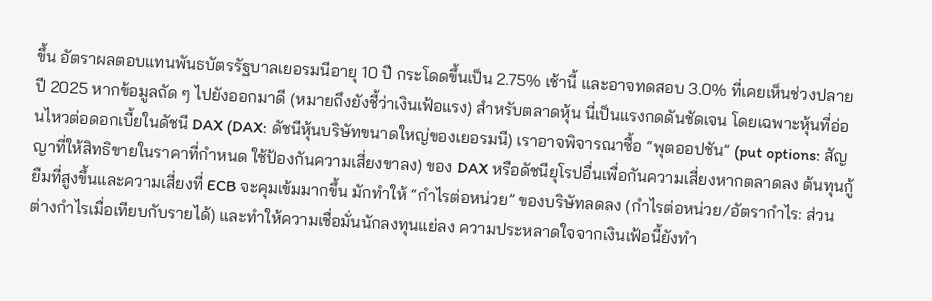ขึ้น อัตราผลตอบแทนพันธบัตรรัฐบาลเยอรมนีอายุ 10 ปี กระโดดขึ้นเป็น 2.75% เช้านี้ และอาจทดสอบ 3.0% ที่เคยเห็นช่วงปลายปี 2025 หากข้อมูลถัด ๆ ไปยังออกมาดี (หมายถึงยังชี้ว่าเงินเฟ้อแรง) สำหรับตลาดหุ้น นี่เป็นแรงกดดันชัดเจน โดยเฉพาะหุ้นที่อ่อนไหวต่อดอกเบี้ยในดัชนี DAX (DAX: ดัชนีหุ้นบริษัทขนาดใหญ่ของเยอรมนี) เราอาจพิจารณาซื้อ “พุตออปชัน” (put options: สัญญาที่ให้สิทธิขายในราคาที่กำหนด ใช้ป้องกันความเสี่ยงขาลง) ของ DAX หรือดัชนียุโรปอื่นเพื่อกันความเสี่ยงหากตลาดลง ต้นทุนกู้ยืมที่สูงขึ้นและความเสี่ยงที่ ECB จะคุมเข้มมากขึ้น มักทำให้ “กำไรต่อหน่วย” ของบริษัทลดลง (กำไรต่อหน่วย/อัตรากำไร: ส่วนต่างกำไรเมื่อเทียบกับรายได้) และทำให้ความเชื่อมั่นนักลงทุนแย่ลง ความประหลาดใจจากเงินเฟ้อนี้ยังทำ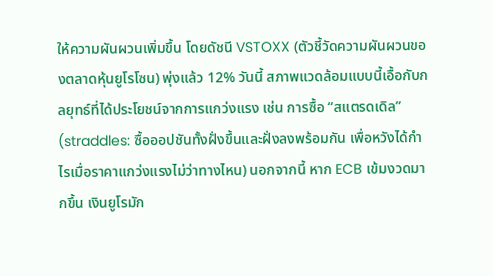ให้ความผันผวนเพิ่มขึ้น โดยดัชนี VSTOXX (ตัวชี้วัดความผันผวนของตลาดหุ้นยูโรโซน) พุ่งแล้ว 12% วันนี้ สภาพแวดล้อมแบบนี้เอื้อกับกลยุทธ์ที่ได้ประโยชน์จากการแกว่งแรง เช่น การซื้อ “สแตรดเดิล” (straddles: ซื้อออปชันทั้งฝั่งขึ้นและฝั่งลงพร้อมกัน เพื่อหวังได้กำไรเมื่อราคาแกว่งแรงไม่ว่าทางไหน) นอกจากนี้ หาก ECB เข้มงวดมากขึ้น เงินยูโรมัก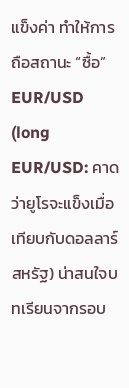แข็งค่า ทำให้การถือสถานะ “ซื้อ” EUR/USD (long EUR/USD: คาดว่ายูโรจะแข็งเมื่อเทียบกับดอลลาร์สหรัฐ) น่าสนใจบทเรียนจากรอบ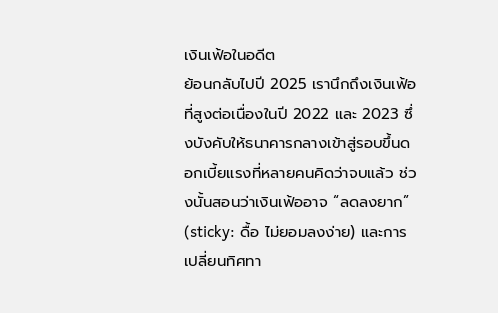เงินเฟ้อในอดีต
ย้อนกลับไปปี 2025 เรานึกถึงเงินเฟ้อที่สูงต่อเนื่องในปี 2022 และ 2023 ซึ่งบังคับให้ธนาคารกลางเข้าสู่รอบขึ้นดอกเบี้ยแรงที่หลายคนคิดว่าจบแล้ว ช่วงนั้นสอนว่าเงินเฟ้ออาจ “ลดลงยาก” (sticky: ดื้อ ไม่ยอมลงง่าย) และการเปลี่ยนทิศทา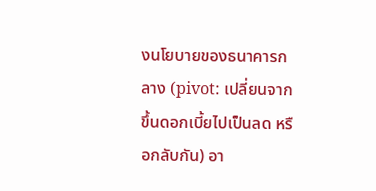งนโยบายของธนาคารกลาง (pivot: เปลี่ยนจากขึ้นดอกเบี้ยไปเป็นลด หรือกลับกัน) อา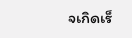จเกิดเร็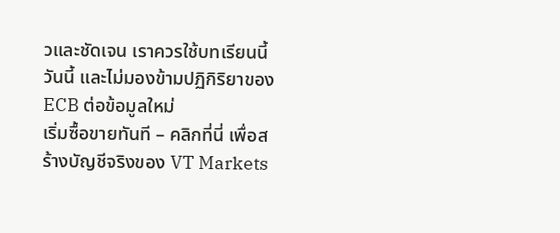วและชัดเจน เราควรใช้บทเรียนนี้วันนี้ และไม่มองข้ามปฏิกิริยาของ ECB ต่อข้อมูลใหม่
เริ่มซื้อขายทันที – คลิกที่นี่ เพื่อสร้างบัญชีจริงของ VT Markets